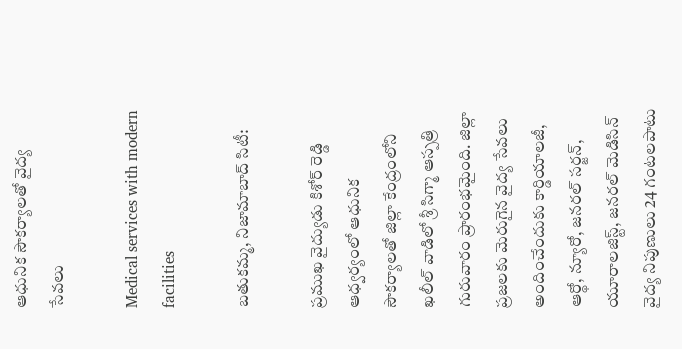ఆధునిక సౌకర్యాలతో వైద్య సేవలు

Medical services with modern facilities

బతుకమ్మ, నిజామాబాద్ సిటీ:

ప్రముఖ వైద్యుడు కిశోర్ రెడ్డి ఆధ్వర్యంలో ఆధునిక సౌకర్యాలతో జిల్లా కేంద్రంలోని ఖలీల్ వాడిలో శ్రీ సిగ్మా ఆస్పత్రి గురువారం ప్రారంభమైంది. జిల్లా ప్రజలకు మెరుగైన వైద్య సేవలు అందించేందుకు కార్డియాలజీ, ఆర్థో, న్యూరో, జనరల్ సర్జన్, యూరాలజిస్ట్, జనరల్ మెడిసిన్ వైద్య నిపుణులు 24 గంటలపాటు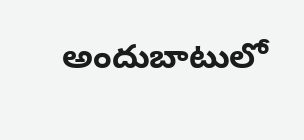అందుబాటులో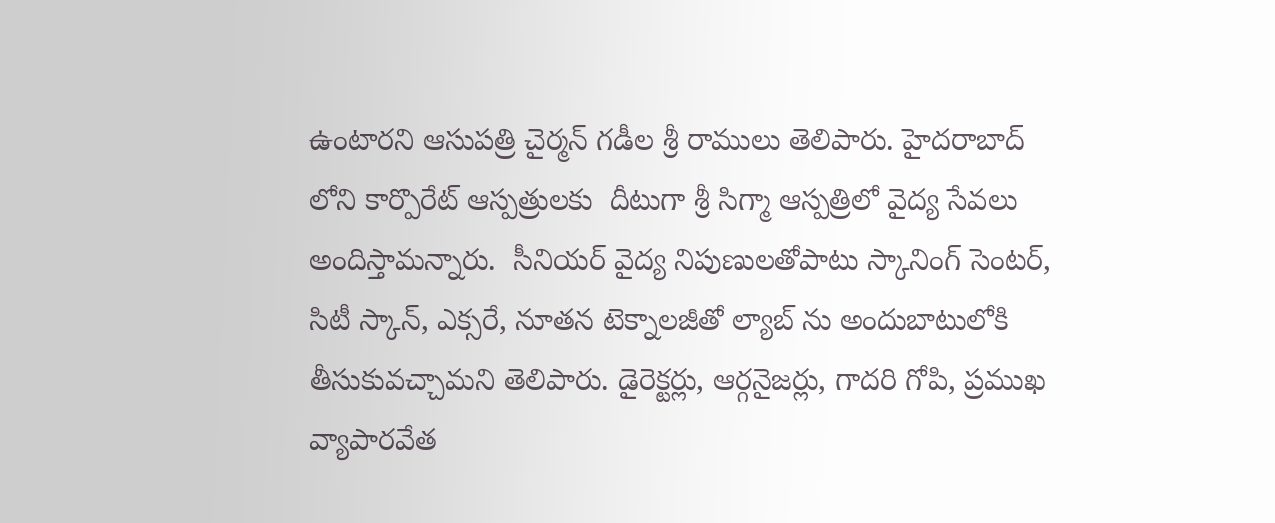ఉంటారని ఆసుపత్రి చైర్మన్ గడీల శ్రీ రాములు తెలిపారు. హైదరాబాద్ లోని కార్పొరేట్ ఆస్పత్రులకు  దీటుగా శ్రీ సిగ్మా ఆస్పత్రిలో వైద్య సేవలు అందిస్తామన్నారు.  సీనియర్ వైద్య నిపుణులతోపాటు స్కానింగ్ సెంటర్, సిటీ స్కాన్, ఎక్సరే, నూతన టెక్నాలజీతో ల్యాబ్ ను అందుబాటులోకి తీసుకువచ్చామని తెలిపారు. డైరెక్టర్లు, ఆర్గనైజర్లు, గాదరి గోపి, ప్రముఖ వ్యాపారవేత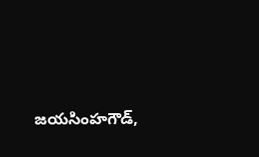జయసింహగౌడ్,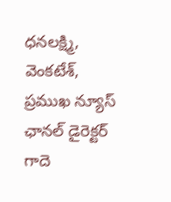ధనలక్ష్మి, వెంకటేశ్, ప్రముఖ న్యూస్ ఛానల్ డైరెక్టర్ గాదె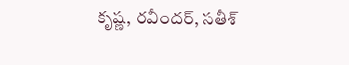కృష్ణ, రవీందర్, సతీశ్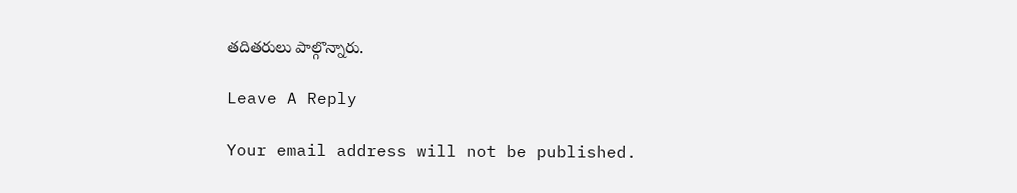తదితరులు పాల్గొన్నారు.

Leave A Reply

Your email address will not be published.